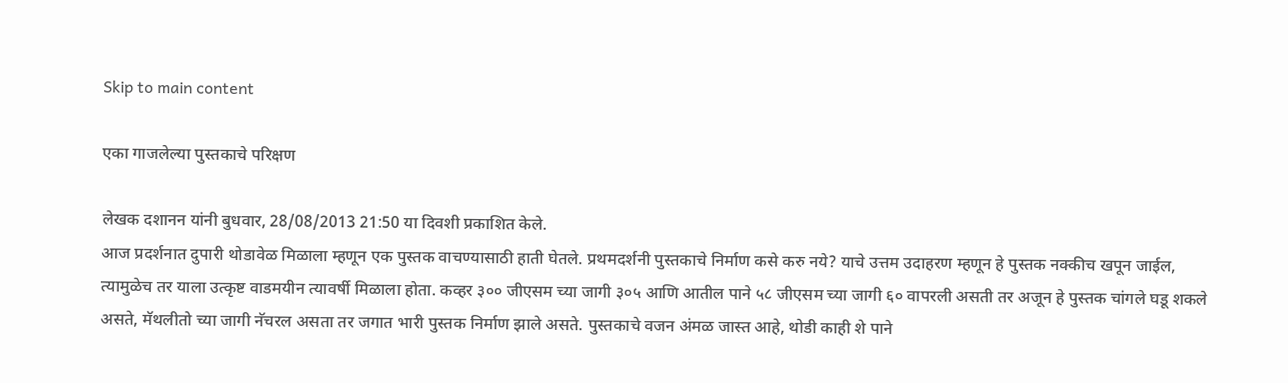Skip to main content

एका गाजलेल्या पुस्तकाचे परिक्षण

लेखक दशानन यांनी बुधवार, 28/08/2013 21:50 या दिवशी प्रकाशित केले.
आज प्रदर्शनात दुपारी थोडावेळ मिळाला म्हणून एक पुस्तक वाचण्यासाठी हाती घेतले. प्रथमदर्शनी पुस्तकाचे निर्माण कसे करु नये? याचे उत्तम उदाहरण म्हणून हे पुस्तक नक्कीच खपून जाईल, त्यामुळेच तर याला उत्कृष्ट वाडमयीन त्यावर्षी मिळाला होता. कव्हर ३०० जीएसम च्या जागी ३०५ आणि आतील पाने ५८ जीएसम च्या जागी ६० वापरली असती तर अजून हे पुस्तक चांगले घडू शकले असते, मॅथलीतो च्या जागी नॅचरल असता तर जगात भारी पुस्तक निर्माण झाले असते. पुस्तकाचे वजन अंमळ जास्त आहे, थोडी काही शे पाने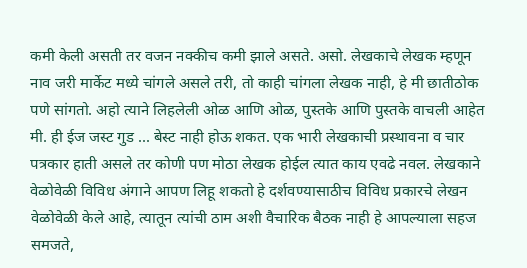कमी केली असती तर वजन नक्कीच कमी झाले असते. असो. लेखकाचे लेखक म्हणून नाव जरी मार्केट मध्ये चांगले असले तरी, तो काही चांगला लेखक नाही, हे मी छातीठोक पणे सांगतो. अहो त्याने लिहलेली ओळ आणि ओळ, पुस्तके आणि पुस्तके वाचली आहेत मी. ही ईज जस्ट गुड ... बेस्ट नाही होऊ शकत. एक भारी लेखकाची प्रस्थावना व चार पत्रकार हाती असले तर कोणी पण मोठा लेखक होईल त्यात काय एवढे नवल. लेखकाने वेळोवेळी विविध अंगाने आपण लिहू शकतो हे दर्शवण्यासाठीच विविध प्रकारचे लेखन वेळोवेळी केले आहे, त्यातून त्यांची ठाम अशी वैचारिक बैठक नाही हे आपल्याला सहज समजते,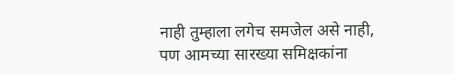नाही तुम्हाला लगेच समजेल असे नाही, पण आमच्या सारख्या समिक्षकांना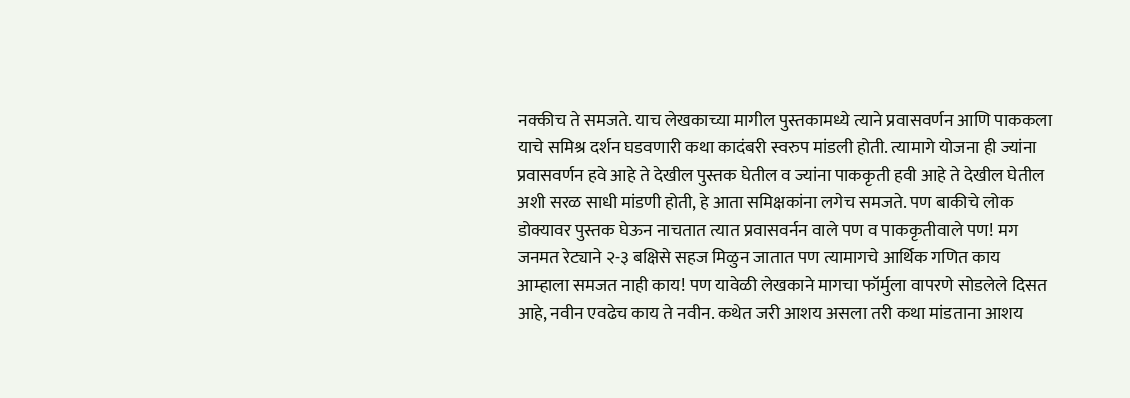नक्कीच ते समजते. याच लेखकाच्या मागील पुस्तकामध्ये त्याने प्रवासवर्णन आणि पाककला याचे समिश्र दर्शन घडवणारी कथा कादंबरी स्वरुप मांडली होती. त्यामागे योजना ही ज्यांना प्रवासवर्णन हवे आहे ते देखील पुस्तक घेतील व ज्यांना पाककृती हवी आहे ते देखील घेतील अशी सरळ साधी मांडणी होती, हे आता समिक्षकांना लगेच समजते. पण बाकीचे लोक डोक्यावर पुस्तक घेऊन नाचतात त्यात प्रवासवर्नन वाले पण व पाककृतीवाले पण! मग जनमत रेट्याने २-३ बक्षिसे सहज मिळुन जातात पण त्यामागचे आर्थिक गणित काय आम्हाला समजत नाही काय! पण यावेळी लेखकाने मागचा फॉर्मुला वापरणे सोडलेले दिसत आहे, नवीन एवढेच काय ते नवीन. कथेत जरी आशय असला तरी कथा मांडताना आशय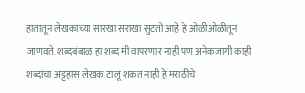हातातून लेखकाच्या सारखा सराखा सुटतो आहे हे ओळीओळीतून जाणवते. शब्दबंबाळ हा शब्द मी वापरणार नाही पण अनेकजागी काही शब्दांचा अट्टहास लेखक टालू शकत नाही हे मराठीचे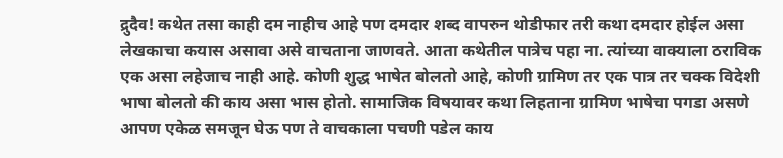द्रुदैव! कथेत तसा काही दम नाहीच आहे पण दमदार शब्द वापरुन थोडीफार तरी कथा दमदार होईल असा लेखकाचा कयास असावा असे वाचताना जाणवते. आता कथेतील पात्रेच पहा ना. त्यांच्या वाक्याला ठराविक एक असा लहेजाच नाही आहे. कोणी शुद्ध भाषेत बोलतो आहे, कोणी ग्रामिण तर एक पात्र तर चक्क विदेशी भाषा बोलतो की काय असा भास होतो. सामाजिक विषयावर कथा लिहताना ग्रामिण भाषेचा पगडा असणे आपण एकेळ समजून घेऊ पण ते वाचकाला पचणी पडेल काय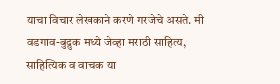याचा विचार लेखकाने करणे गरजेचे असते. मी वडगाव-बुद्रुक मध्ये जेव्हा मराठी साहित्य, साहित्यिक व वाचक या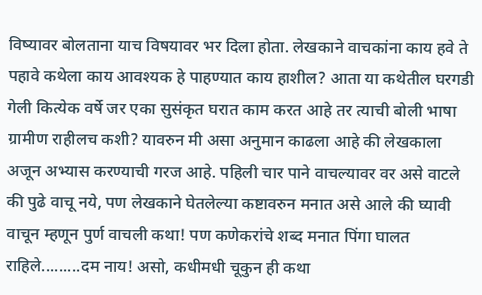विष्यावर बोलताना याच विषयावर भर दिला होता. लेखकाने वाचकांना काय हवे ते पहावे कथेला काय आवश्यक हे पाहण्यात काय हाशील? आता या कथेतील घरगडी गेली कित्येक वर्षे जर एका सुसंकृत घरात काम करत आहे तर त्याची बोली भाषा ग्रामीण राहीलच कशी? यावरुन मी असा अनुमान काढला आहे की लेखकाला अजून अभ्यास करण्याची गरज आहे. पहिली चार पाने वाचल्यावर वर असे वाटले की पुढे वाचू नये, पण लेखकाने घेतलेल्या कष्टावरुन मनात असे आले की घ्यावी वाचून म्हणून पुर्ण वाचली कथा! पण कणेकरांचे शब्द मनात पिंगा घालत राहिले.........दम नाय! असो, कधीमधी चूकुन ही कथा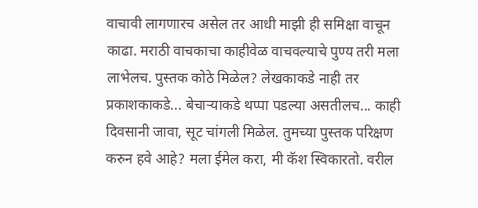वाचावी लागणारच असेल तर आधी माझी ही समिक्षा वाचून काढा. मराठी वाचकाचा काहीवेळ वाचवल्याचे पुण्य तरी मला लाभेलच. पुस्तक कोठे मिळेल? लेखकाकडे नाही तर प्रकाशकाकडे... बेचार्‍याकडे थप्पा पडल्या असतीलच... काही दिवसानी जावा, सूट चांगली मिळेल. तुमच्या पुस्तक परिक्षण करुन हवे आहे? मला ईमेल करा, मी कॅश स्विकारतो. वरील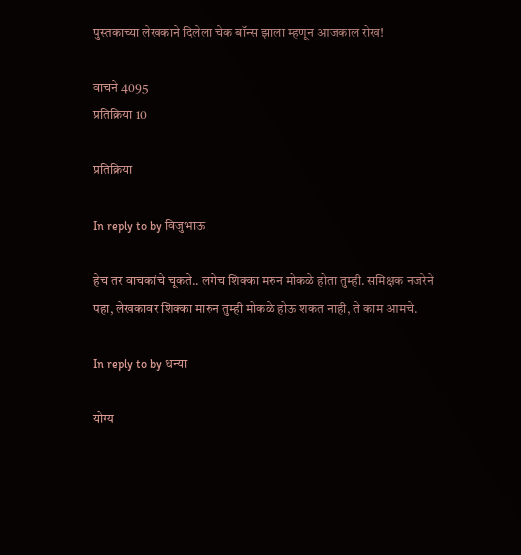पुस्तकाच्या लेखकाने दिलेला चेक बॉन्स झाला म्हणून आजकाल रोख!

वाचने 4095
प्रतिक्रिया 10

प्रतिक्रिया

In reply to by विजुभाऊ

हेच तर वाचकांचे चूकते.. लगेच शिक्का मरुन मोकळे होता तुम्ही. समिक्षक नजरेने पहा, लेखकावर शिक्का मारुन तुम्ही मोकळे होऊ शकत नाही, ते काम आमचे.

In reply to by धन्या

योग्य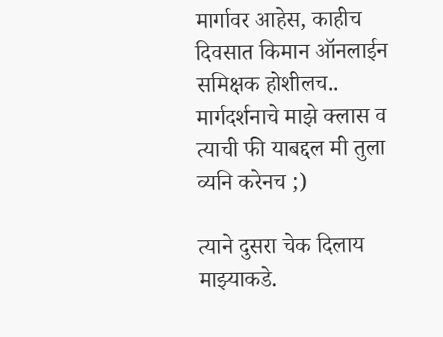मार्गावर आहेस, काहीच दिवसात किमान ऑनलाईन समिक्षक होशीलच.. मार्गदर्शनाचे माझे क्लास व त्याची फी याबद्दल मी तुला व्यनि करेनच ;)

त्याने दुसरा चेक दिलाय माझ्याकडे.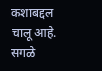कशाबद्दल चालू आहे. सगळे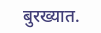बुरख्यात.